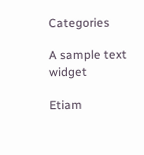Categories

A sample text widget

Etiam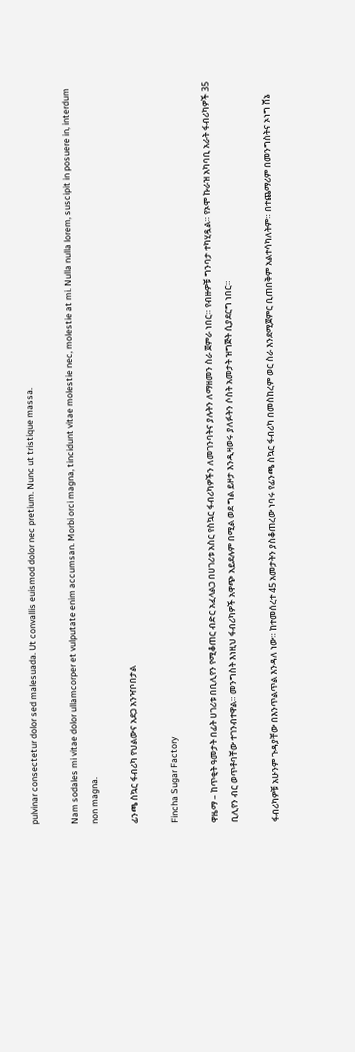pulvinar consectetur dolor sed malesuada. Ut convallis euismod dolor nec pretium. Nunc ut tristique massa.

Nam sodales mi vitae dolor ullamcorper et vulputate enim accumsan. Morbi orci magna, tincidunt vitae molestie nec, molestie at mi. Nulla nulla lorem, suscipit in posuere in, interdum non magna.

ፊንጫ ስኳር ፋብሪካ የህልውና አደጋ አንዣቦበታል

Fincha Sugar Factory

ዋዜማ – ከጥቂት ዓመታት በፊት ሀገሪቱ በቢሊየን የሚቆጠር ብድር አፈላልጋ በሀገሪቱ አስር የስኳር ፋብሪካዎችን ለመገንባትና ያሉትን ለማዘመን ስራ ጀምራ ነበር። የብዙዎቹ ግንባታ ተካሂዷል። የኦሞ ኩራዝ አካባቢ አራት ፋብሪካዎች 35 ቢሊየን ብር ወጥቶባቸው ተገንብተዋል። መንግስት እነዚህ ፋብሪካዎች አዋጭ አይደሉም በሚል ወደ ግል ይዞታ እንዲዛወሩ ያለፉትን ሶስት አመታት ዝግጅት ሲያደርግ ነበር።

ፋብሪካዎቹ አሁንም ጉዳያቸው በእንጥልጥል እንዳለ ነው። ከተመሰረተ 45 አመታትን ያስቆጠረው ነባሩ የፊንጫ ስኳር ፋብሪካ በመስከረም ወር ስራ እንደሚጀምር ቢጠበቅም አልተሳካለትም። በተጨማሪም በመንግስትና ኦነግ ሸኔ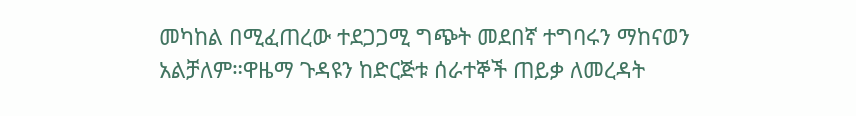መካከል በሚፈጠረው ተደጋጋሚ ግጭት መደበኛ ተግባሩን ማከናወን አልቻለም።ዋዜማ ጉዳዩን ከድርጅቱ ሰራተኞች ጠይቃ ለመረዳት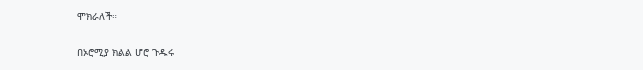ሞክራለች።

በኦሮሚያ ክልል ሆሮ ጉዱሩ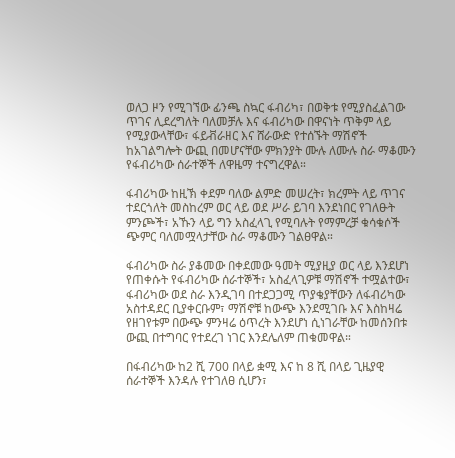ወለጋ ዞን የሚገኘው ፊንጫ ስኳር ፋብሪካ፣ በወቅቱ የሚያስፈልገው ጥገና ሊደረግለት ባለመቻሉ እና ፋብሪካው በዋናነት ጥቅም ላይ የሚያውላቸው፣ ፋይቭራዘር እና ሸራውድ የተሰኙት ማሽኖች ከአገልግሎት ውጪ በመሆናቸው ምክንያት ሙሉ ለሙሉ ስራ ማቆሙን የፋብሪካው ሰራተኞች ለዋዜማ ተናግረዋል።

ፋብሪካው ከዚኽ ቀደም ባለው ልምድ መሠረት፣ ክረምት ላይ ጥገና ተደርጎለት መስከረም ወር ላይ ወደ ሥራ ይገባ እንደነበር የገለፁት ምንጮች፣ አኹን ላይ ግን አስፈላጊ የሚባሉት የማምረቻ ቁሳቁሶች ጭምር ባለመሟላታቸው ስራ ማቆሙን ገልፀዋል።

ፋብሪካው ስራ ያቆመው በቀደመው ዓመት ሚያዚያ ወር ላይ እንደሆነ የጠቀሱት የፋብሪካው ሰራተኞች፣ አስፈላጊዎቹ ማሽኖች ተሟልተው፣ ፋብሪካው ወደ ስራ እንዲገባ በተደጋጋሚ ጥያቄያቸውን ለፋብሪካው አስተዳደር ቢያቀርቡም፣ ማሽኖቹ ከውጭ እንደሚገቡ እና እስከዛሬ የዘገየቱም በውጭ ምንዛሬ ዕጥረት እንደሆነ ሲነገራቸው ከመሰንበቱ ውጪ በተግባር የተደረገ ነገር እንደሌለም ጠቁመዋል።

በፋብሪካው ከ2 ሺ 700 በላይ ቋሚ እና ከ 8 ሺ በላይ ጊዜያዊ ሰራተኞች እንዳሉ የተገለፀ ሲሆን፣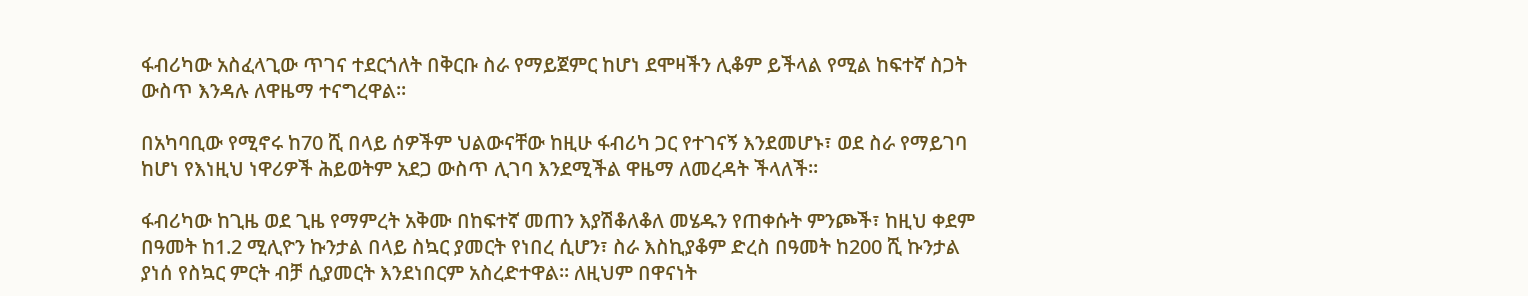ፋብሪካው አስፈላጊው ጥገና ተደርጎለት በቅርቡ ስራ የማይጀምር ከሆነ ደሞዛችን ሊቆም ይችላል የሚል ከፍተኛ ስጋት ውስጥ እንዳሉ ለዋዜማ ተናግረዋል።

በአካባቢው የሚኖሩ ከ70 ሺ በላይ ሰዎችም ህልውናቸው ከዚሁ ፋብሪካ ጋር የተገናኝ እንደመሆኑ፣ ወደ ስራ የማይገባ ከሆነ የእነዚህ ነዋሪዎች ሕይወትም አደጋ ውስጥ ሊገባ እንደሚችል ዋዜማ ለመረዳት ችላለች።

ፋብሪካው ከጊዜ ወደ ጊዜ የማምረት አቅሙ በከፍተኛ መጠን እያሽቆለቆለ መሄዱን የጠቀሱት ምንጮች፣ ከዚህ ቀደም በዓመት ከ1.2 ሚሊዮን ኩንታል በላይ ስኳር ያመርት የነበረ ሲሆን፣ ስራ እስኪያቆም ድረስ በዓመት ከ200 ሺ ኩንታል ያነሰ የስኳር ምርት ብቻ ሲያመርት እንደነበርም አስረድተዋል፡፡ ለዚህም በዋናነት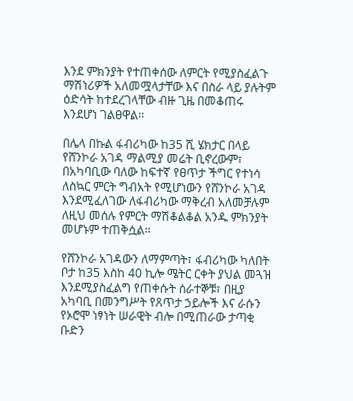እንደ ምክንያት የተጠቀሰው ለምርት የሚያስፈልጉ ማሽነሪዎች አለመሟላታቸው እና በስራ ላይ ያሉትም ዕድሳት ከተደረገላቸው ብዙ ጊዜ በመቆጠሩ እንደሆነ ገልፀዋል፡፡

በሌላ በኩል ፋብሪካው ከ35 ሺ ሄክታር በላይ የሸንኮራ አገዳ ማልሚያ መሬት ቢኖረውም፣ በአካባቢው ባለው ከፍተኛ የፀጥታ ችግር የተነሳ ለስኳር ምርት ግብአት የሚሆነውን የሸንኮራ አገዳ እንደሚፈለገው ለፋብሪካው ማቅረብ አለመቻሉም ለዚህ መሰሉ የምርት ማሽቆልቆል አንዱ ምክንያት መሆኑም ተጠቅሷል።

የሸንኮራ አገዳውን ለማምጣት፣ ፋብሪካው ካለበት ቦታ ከ35 እስከ 40 ኪሎ ሜትር ርቀት ያህል መጓዝ እንደሚያስፈልግ የጠቀሱት ሰራተኞቹ፣ በዚያ አካባቢ በመንግሥት የጸጥታ ኃይሎች እና ራሱን የኦሮሞ ነፃነት ሠራዊት ብሎ በሚጠራው ታጣቂ ቡድን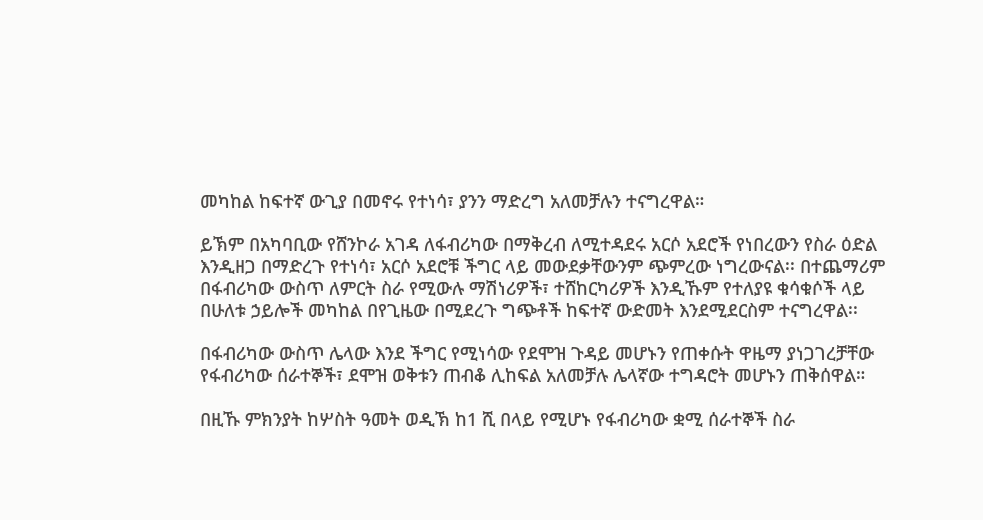መካከል ከፍተኛ ውጊያ በመኖሩ የተነሳ፣ ያንን ማድረግ አለመቻሉን ተናግረዋል።

ይኽም በአካባቢው የሸንኮራ አገዳ ለፋብሪካው በማቅረብ ለሚተዳደሩ አርሶ አደሮች የነበረውን የስራ ዕድል እንዲዘጋ በማድረጉ የተነሳ፣ አርሶ አደሮቹ ችግር ላይ መውደቃቸውንም ጭምረው ነግረውናል፡፡ በተጨማሪም በፋብሪካው ውስጥ ለምርት ስራ የሚውሉ ማሽነሪዎች፣ ተሸከርካሪዎች እንዲኹም የተለያዩ ቁሳቁሶች ላይ በሁለቱ ኃይሎች መካከል በየጊዜው በሚደረጉ ግጭቶች ከፍተኛ ውድመት እንደሚደርስም ተናግረዋል፡፡

በፋብሪካው ውስጥ ሌላው እንደ ችግር የሚነሳው የደሞዝ ጉዳይ መሆኑን የጠቀሱት ዋዜማ ያነጋገረቻቸው የፋብሪካው ሰራተኞች፣ ደሞዝ ወቅቱን ጠብቆ ሊከፍል አለመቻሉ ሌላኛው ተግዳሮት መሆኑን ጠቅሰዋል።

በዚኹ ምክንያት ከሦስት ዓመት ወዲኽ ከ1 ሺ በላይ የሚሆኑ የፋብሪካው ቋሚ ሰራተኞች ስራ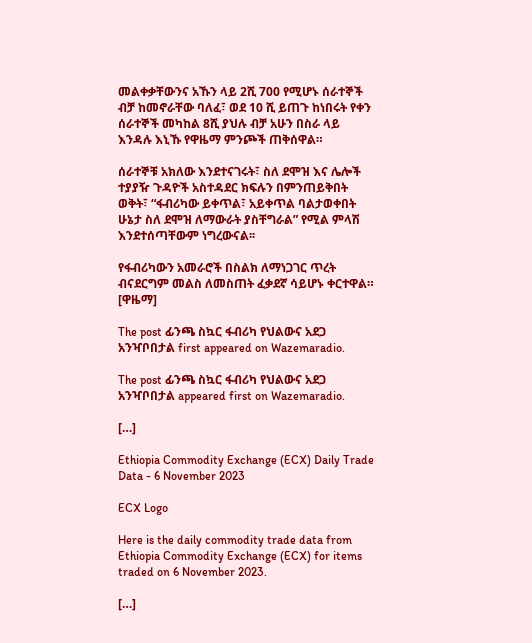መልቀቃቸውንና አኹን ላይ 2ሺ 700 የሚሆኑ ሰራተኞች ብቻ ከመኖራቸው ባለፈ፣ ወደ 10 ሺ ይጠጉ ከነበሩት የቀን ሰራተኞች መካከል 8ሺ ያህሉ ብቻ አሁን በስራ ላይ እንዳሉ እኒኹ የዋዜማ ምንጮች ጠቅሰዋል።

ሰራተኞቹ አክለው እንደተናገሩት፣ ስለ ደሞዝ እና ሌሎች ተያያዥ ጉዳዮች አስተዳደር ክፍሉን በምንጠይቅበት ወቅት፣ “ፋብሪካው ይቀጥል፣ አይቀጥል ባልታወቀበት ሁኔታ ስለ ደሞዝ ለማውራት ያስቸግራል” የሚል ምላሽ እንደተሰጣቸውም ነግረውናል፡፡

የፋብሪካውን አመራሮች በስልክ ለማነጋገር ጥረት ብናደርግም መልስ ለመስጠት ፈቃደኛ ሳይሆኑ ቀርተዋል። [ዋዜማ]

The post ፊንጫ ስኳር ፋብሪካ የህልውና አደጋ አንዣቦበታል first appeared on Wazemaradio.

The post ፊንጫ ስኳር ፋብሪካ የህልውና አደጋ አንዣቦበታል appeared first on Wazemaradio.

[…]

Ethiopia Commodity Exchange (ECX) Daily Trade Data - 6 November 2023

ECX Logo

Here is the daily commodity trade data from Ethiopia Commodity Exchange (ECX) for items traded on 6 November 2023.

[…]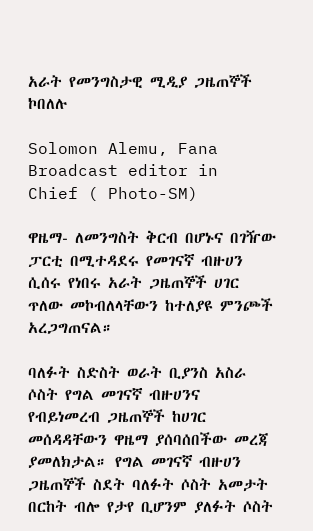አራት የመንግስታዊ ሚዲያ ጋዜጠኞች ኮበለሉ

Solomon Alemu, Fana Broadcast editor in Chief ( Photo-SM)

ዋዜማ- ለመንግስት ቅርብ በሆኑና በገዥው ፓርቲ በሚተዳደሩ የመገናኛ ብዙሀን ሲሰሩ የነበሩ አራት ጋዜጠኞች ሀገር ጥለው መኮብለላቸውን ከተለያዩ ምንጮች አረጋግጠናል።

ባለፉት ስድስት ወራት ቢያንስ አስራ ሶስት የግል መገናኛ ብዙሀንና የብይነመረብ ጋዜጠኞች ከሀገር መሰዳዳቸውን ዋዜማ ያሰባሰበችው መረጃ ያመለክታል። የግል መገናኛ ብዙሀን ጋዜጠኞች ስደት ባለፉት ሶስት አመታት በርከት ብሎ የታየ ቢሆንም ያለፉት ሶስት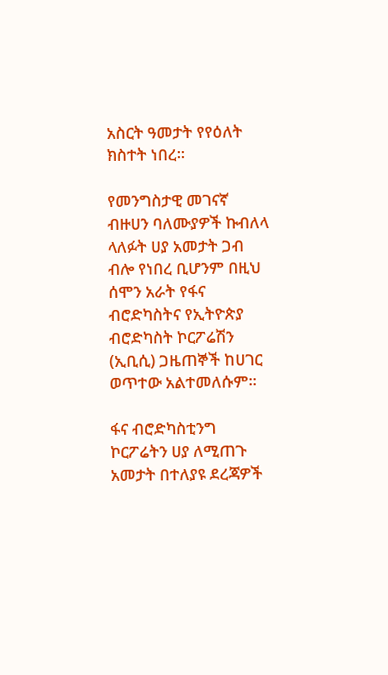አስርት ዓመታት የየዕለት ክስተት ነበረ።

የመንግስታዊ መገናኛ ብዙሀን ባለሙያዎች ኩብለላ ላለፉት ሀያ አመታት ጋብ ብሎ የነበረ ቢሆንም በዚህ ሰሞን አራት የፋና ብሮድካስትና የኢትዮጵያ ብሮድካስት ኮርፖሬሽን (ኢቢሲ) ጋዜጠኞች ከሀገር ወጥተው አልተመለሱም።

ፋና ብሮድካስቲንግ ኮርፖሬትን ሀያ ለሚጠጉ አመታት በተለያዩ ደረጃዎች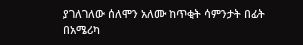ያገለገለው ሰለሞን አለሙ ከጥቂት ሳምንታት በፊት በአሜሪካ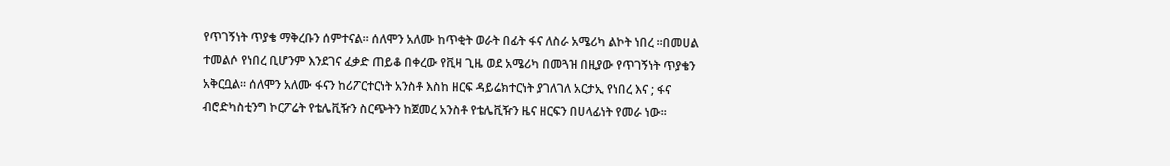የጥገኝነት ጥያቄ ማቅረቡን ሰምተናል። ሰለሞን አለሙ ከጥቂት ወራት በፊት ፋና ለስራ አሜሪካ ልኮት ነበረ ።በመሀል ተመልሶ የነበረ ቢሆንም እንደገና ፈቃድ ጠይቆ በቀረው የቪዛ ጊዜ ወደ አሜሪካ በመጓዝ በዚያው የጥገኝነት ጥያቄን አቅርቧል። ሰለሞን አለሙ ፋናን ከሪፖርተርነት አንስቶ እስከ ዘርፍ ዳይሬክተርነት ያገለገለ አርታኢ የነበረ እና ; ፋና ብሮድካስቲንግ ኮርፖሬት የቴሌቪዥን ስርጭትን ከጀመረ አንስቶ የቴሌቪዥን ዜና ዘርፍን በሀላፊነት የመራ ነው።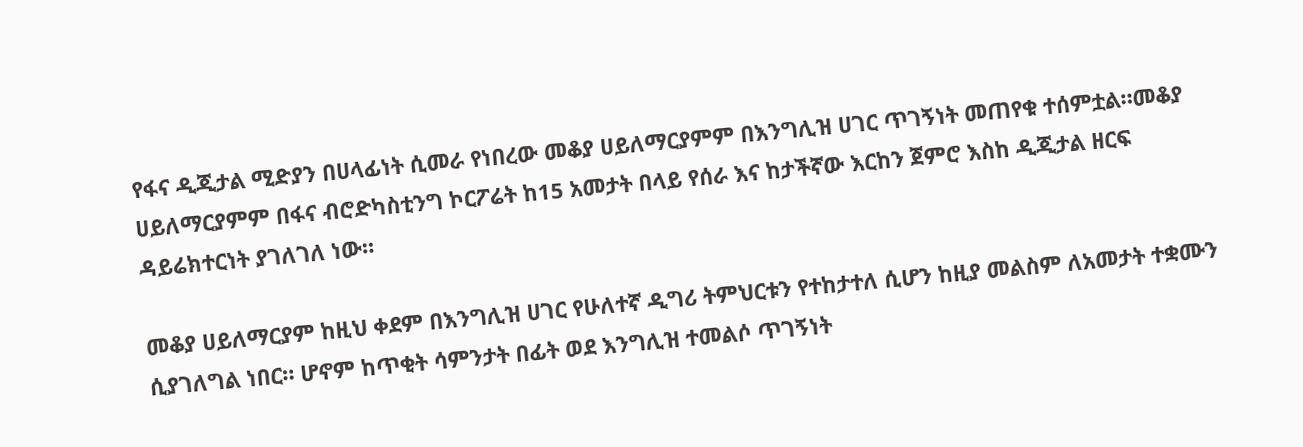የፋና ዲጂታል ሚድያን በሀላፊነት ሲመራ የነበረው መቆያ ሀይለማርያምም በእንግሊዝ ሀገር ጥገኝነት መጠየቁ ተሰምቷል።መቆያ ሀይለማርያምም በፋና ብሮድካስቲንግ ኮርፖሬት ከ15 አመታት በላይ የሰራ እና ከታችኛው እርከን ጀምሮ እስከ ዲጂታል ዘርፍ ዳይሬክተርነት ያገለገለ ነው።

መቆያ ሀይለማርያም ከዚህ ቀደም በእንግሊዝ ሀገር የሁለተኛ ዲግሪ ትምህርቱን የተከታተለ ሲሆን ከዚያ መልስም ለአመታት ተቋሙን ሲያገለግል ነበር። ሆኖም ከጥቂት ሳምንታት በፊት ወደ እንግሊዝ ተመልሶ ጥገኝነት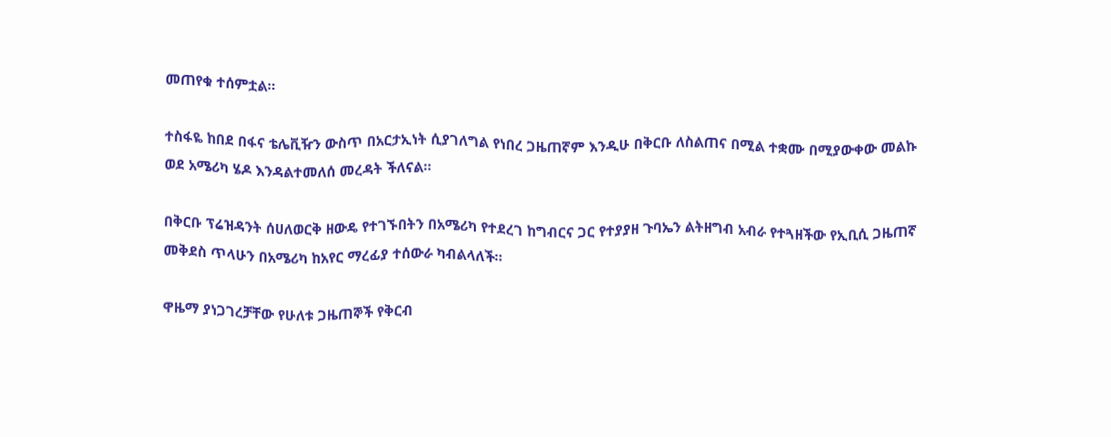መጠየቁ ተሰምቷል።

ተስፋዬ ከበደ በፋና ቴሌቪዥን ውስጥ በአርታኢነት ሲያገለግል የነበረ ጋዜጠኛም እንዲሁ በቅርቡ ለስልጠና በሚል ተቋሙ በሚያውቀው መልኩ ወደ አሜሪካ ሄዶ እንዳልተመለሰ መረዳት ችለናል።

በቅርቡ ፕሬዝዳንት ሰሀለወርቅ ዘውዴ የተገኙበትን በአሜሪካ የተደረገ ከግብርና ጋር የተያያዘ ጉባኤን ልትዘግብ አብራ የተጓዘችው የኢቢሲ ጋዜጠኛ መቅደስ ጥላሁን በአሜሪካ ከአየር ማረፊያ ተሰውራ ካብልላለች።

ዋዜማ ያነጋገረቻቸው የሁለቱ ጋዜጠኞች የቅርብ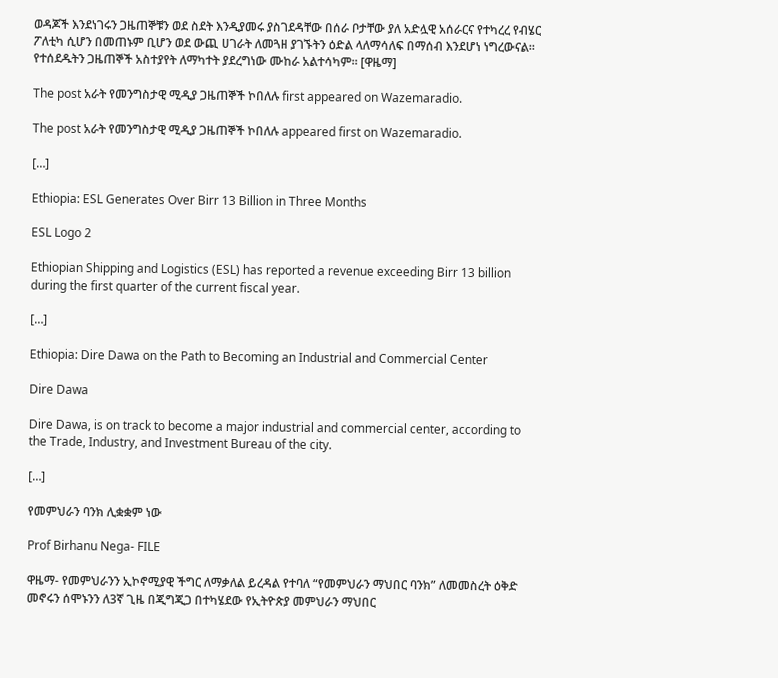ወዳጆች እንደነገሩን ጋዜጠኞቹን ወደ ስደት እንዲያመሩ ያስገደዳቸው በሰራ ቦታቸው ያለ አድሏዊ አሰራርና የተካረረ የብሄር ፖለቲካ ሲሆን በመጠኑም ቢሆን ወደ ውጪ ሀገራት ለመጓዘ ያገኙትን ዕድል ላለማሳለፍ በማሰብ እንደሆነ ነግረውናል። የተሰደዱትን ጋዜጠኞች አስተያየት ለማካተት ያደረግነው ሙከራ አልተሳካም። [ዋዜማ]

The post አራት የመንግስታዊ ሚዲያ ጋዜጠኞች ኮበለሉ first appeared on Wazemaradio.

The post አራት የመንግስታዊ ሚዲያ ጋዜጠኞች ኮበለሉ appeared first on Wazemaradio.

[…]

Ethiopia: ESL Generates Over Birr 13 Billion in Three Months

ESL Logo 2

Ethiopian Shipping and Logistics (ESL) has reported a revenue exceeding Birr 13 billion during the first quarter of the current fiscal year.

[…]

Ethiopia: Dire Dawa on the Path to Becoming an Industrial and Commercial Center

Dire Dawa

Dire Dawa, is on track to become a major industrial and commercial center, according to the Trade, Industry, and Investment Bureau of the city.

[…]

የመምህራን ባንክ ሊቋቋም ነው

Prof Birhanu Nega- FILE

ዋዜማ- የመምህራንን ኢኮኖሚያዊ ችግር ለማቃለል ይረዳል የተባለ “የመምህራን ማህበር ባንክ” ለመመስረት ዕቅድ መኖሩን ሰሞኑንን ለ3ኛ ጊዜ በጂግጂጋ በተካሄደው የኢትዮጵያ መምህራን ማህበር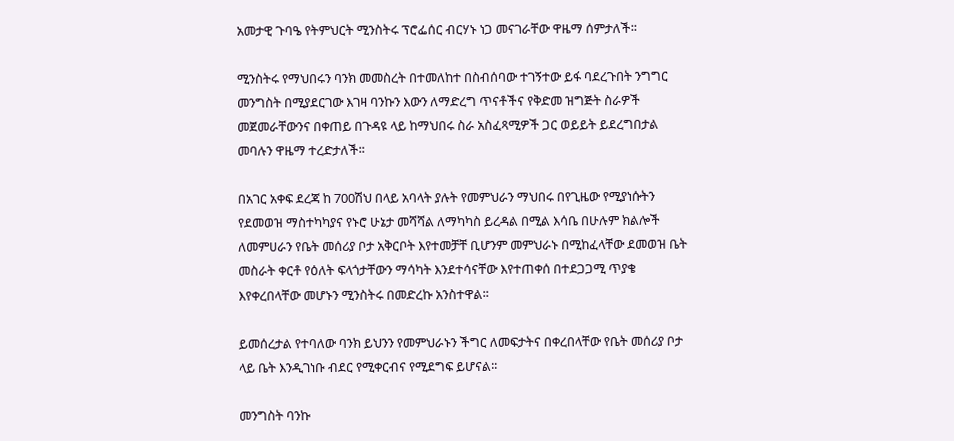አመታዊ ጉባዔ የትምህርት ሚንስትሩ ፕሮፌሰር ብርሃኑ ነጋ መናገራቸው ዋዜማ ሰምታለች፡፡

ሚንስትሩ የማህበሩን ባንክ መመስረት በተመለከተ በስብሰባው ተገኝተው ይፋ ባደረጉበት ንግግር መንግስት በሚያደርገው እገዛ ባንኩን እውን ለማድረግ ጥናቶችና የቅድመ ዝግጅት ስራዎች መጀመራቸውንና በቀጠይ በጉዳዩ ላይ ከማህበሩ ስራ አስፈጻሚዎች ጋር ወይይት ይደረግበታል መባሉን ዋዜማ ተረድታለች፡፡

በአገር አቀፍ ደረጃ ከ 700ሽህ በላይ አባላት ያሉት የመምህራን ማህበሩ በየጊዜው የሚያነሱትን የደመወዝ ማስተካካያና የኑሮ ሁኔታ መሻሻል ለማካካስ ይረዳል በሚል እሳቤ በሁሉም ክልሎች ለመምሀራን የቤት መሰሪያ ቦታ አቅርቦት እየተመቻቸ ቢሆንም መምህራኑ በሚከፈላቸው ደመወዝ ቤት መስራት ቀርቶ የዕለት ፍላጎታቸውን ማሳካት እንደተሳናቸው እየተጠቀሰ በተደጋጋሚ ጥያቄ እየቀረበላቸው መሆኑን ሚንስትሩ በመድረኩ አንስተዋል፡፡

ይመሰረታል የተባለው ባንክ ይህንን የመምህራኑን ችግር ለመፍታትና በቀረበላቸው የቤት መሰሪያ ቦታ ላይ ቤት እንዲገነቡ ብደር የሚቀርብና የሚደግፍ ይሆናል፡፡

መንግስት ባንኩ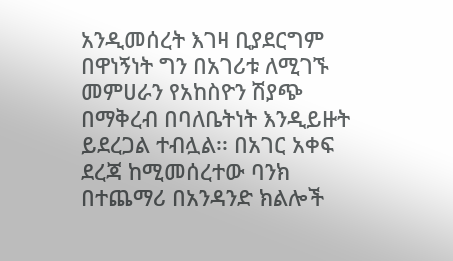አንዲመሰረት እገዛ ቢያደርግም በዋነኝነት ግን በአገሪቱ ለሚገኙ መምሀራን የአከስዮን ሽያጭ በማቅረብ በባለቤትነት እንዲይዙት ይደረጋል ተብሏል፡፡ በአገር አቀፍ ደረጃ ከሚመሰረተው ባንክ በተጨማሪ በአንዳንድ ክልሎች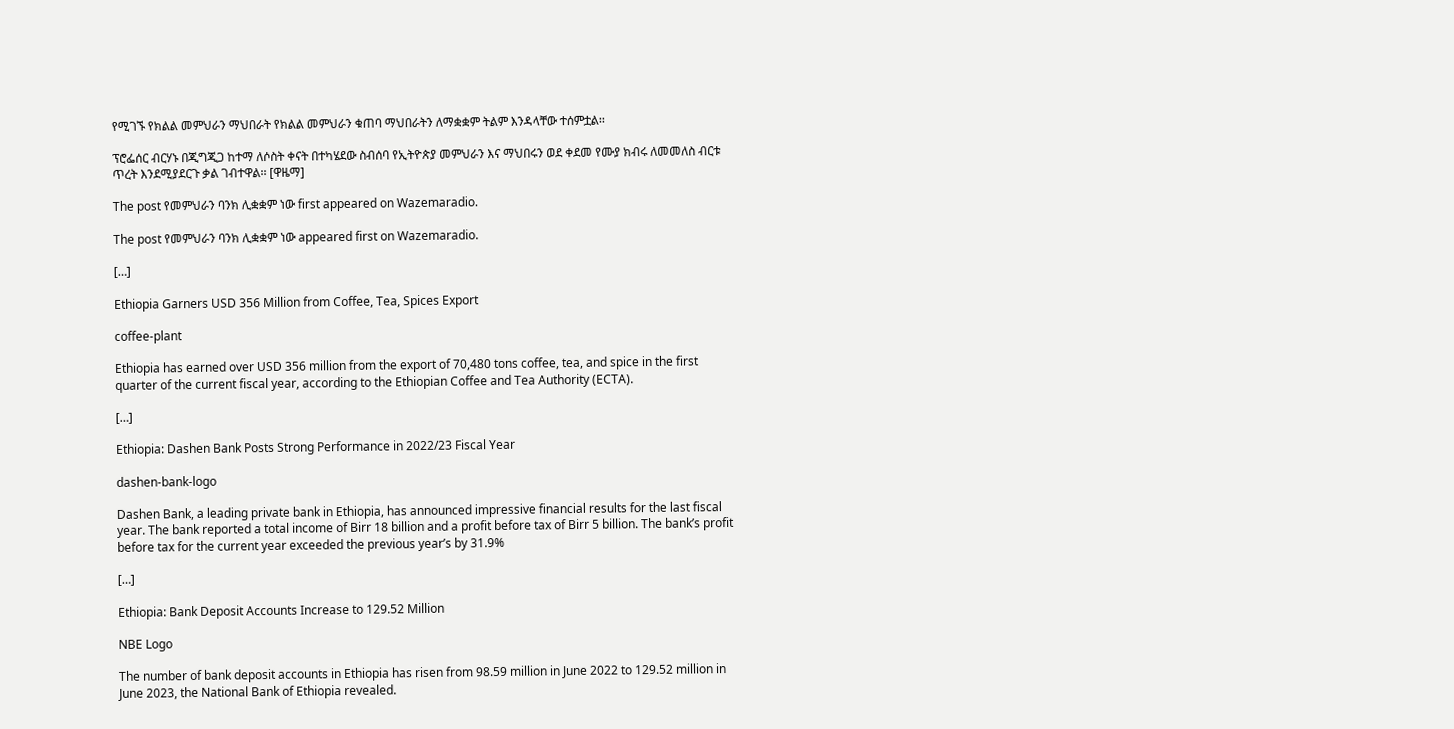የሚገኙ የክልል መምህራን ማህበራት የክልል መምህራን ቁጠባ ማህበራትን ለማቋቋም ትልም እንዳላቸው ተሰምቷል፡፡

ፕሮፌሰር ብርሃኑ በጂግጂጋ ከተማ ለሶስት ቀናት በተካሄደው ስብሰባ የኢትዮጵያ መምህራን እና ማህበሩን ወደ ቀደመ የሙያ ክብሩ ለመመለስ ብርቱ ጥረት እንደሚያደርጉ ቃል ገብተዋል፡፡ [ዋዜማ]

The post የመምህራን ባንክ ሊቋቋም ነው first appeared on Wazemaradio.

The post የመምህራን ባንክ ሊቋቋም ነው appeared first on Wazemaradio.

[…]

Ethiopia Garners USD 356 Million from Coffee, Tea, Spices Export

coffee-plant

Ethiopia has earned over USD 356 million from the export of 70,480 tons coffee, tea, and spice in the first quarter of the current fiscal year, according to the Ethiopian Coffee and Tea Authority (ECTA).

[…]

Ethiopia: Dashen Bank Posts Strong Performance in 2022/23 Fiscal Year

dashen-bank-logo

Dashen Bank, a leading private bank in Ethiopia, has announced impressive financial results for the last fiscal year. The bank reported a total income of Birr 18 billion and a profit before tax of Birr 5 billion. The bank’s profit before tax for the current year exceeded the previous year’s by 31.9%

[…]

Ethiopia: Bank Deposit Accounts Increase to 129.52 Million

NBE Logo

The number of bank deposit accounts in Ethiopia has risen from 98.59 million in June 2022 to 129.52 million in June 2023, the National Bank of Ethiopia revealed.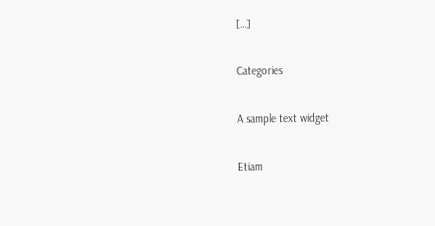[…]

Categories

A sample text widget

Etiam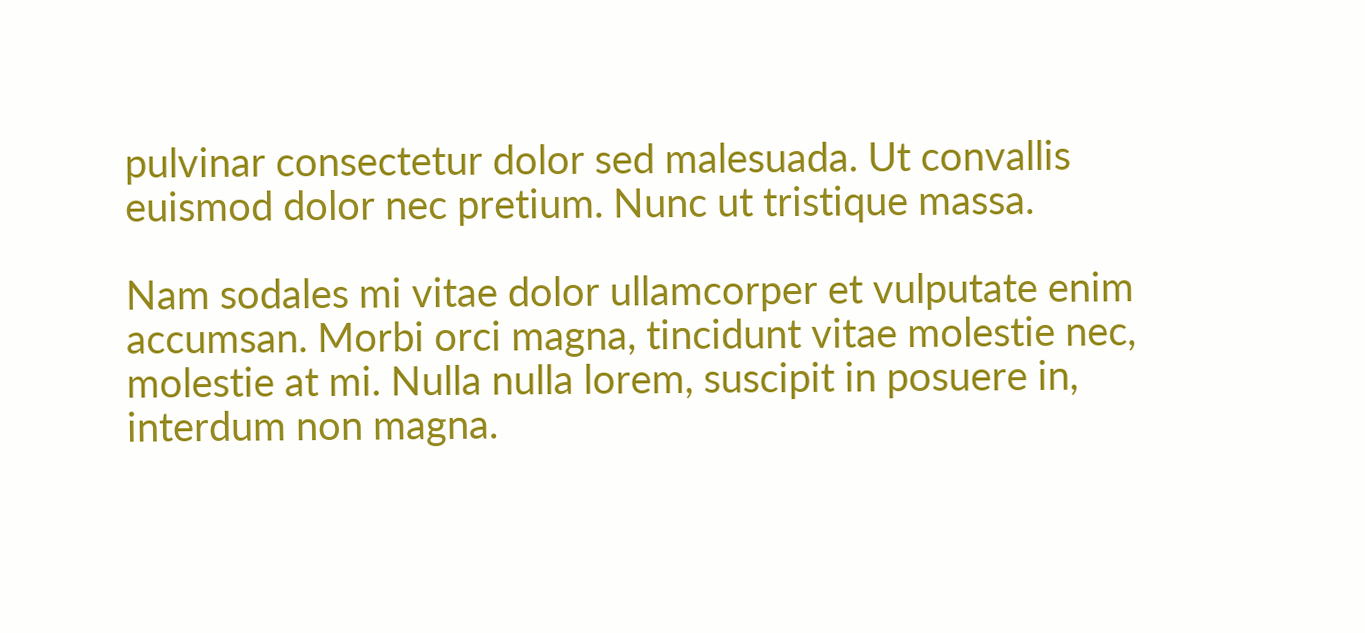pulvinar consectetur dolor sed malesuada. Ut convallis euismod dolor nec pretium. Nunc ut tristique massa.

Nam sodales mi vitae dolor ullamcorper et vulputate enim accumsan. Morbi orci magna, tincidunt vitae molestie nec, molestie at mi. Nulla nulla lorem, suscipit in posuere in, interdum non magna.